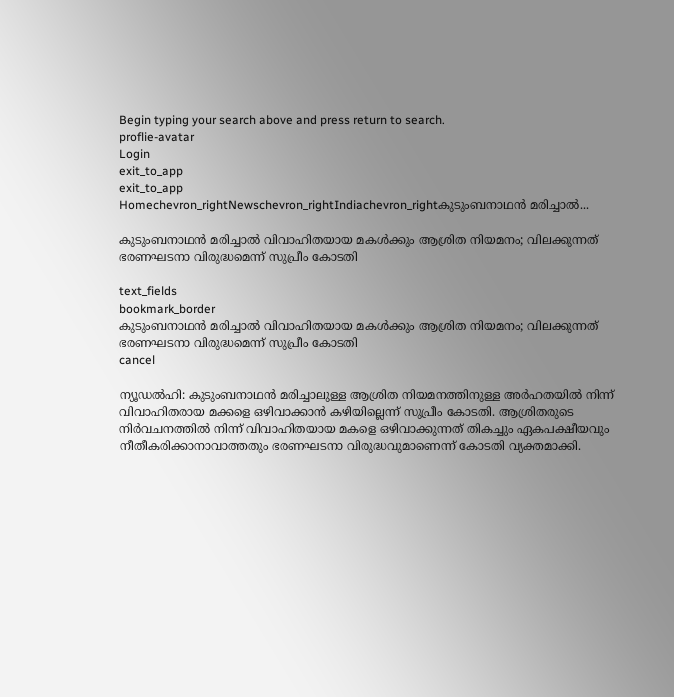Begin typing your search above and press return to search.
proflie-avatar
Login
exit_to_app
exit_to_app
Homechevron_rightNewschevron_rightIndiachevron_rightകുടുംബനാഥൻ മരിച്ചാൽ...

കുടുംബനാഥൻ മരിച്ചാൽ വിവാഹിതയായ മകൾക്കും ആശ്രിത നിയമനം; വിലക്കുന്നത് ഭരണഘടനാ വിരുദ്ധമെന്ന് സുപ്രീം കോടതി

text_fields
bookmark_border
കുടുംബനാഥൻ മരിച്ചാൽ വിവാഹിതയായ മകൾക്കും ആശ്രിത നിയമനം; വിലക്കുന്നത് ഭരണഘടനാ വിരുദ്ധമെന്ന് സുപ്രീം കോടതി
cancel

ന്യൂഡൽഹി: കുടുംബനാഥൻ മരിച്ചാലുള്ള ആശ്രിത നിയമനത്തിനുള്ള അർഹതയിൽ നിന്ന് വിവാഹിതരായ മക്കളെ ഒഴിവാക്കാൻ കഴിയില്ലെന്ന് സുപ്രീം കോടതി. ആശ്രിതരുടെ നിർവചനത്തിൽ നിന്ന് വിവാഹിതയായ മകളെ ഒഴിവാക്കുന്നത് തികച്ചും ഏകപക്ഷീയവും നീതീകരിക്കാനാവാത്തതും ഭരണഘടനാ വിരുദ്ധവുമാണെന്ന് കോടതി വ്യക്തമാക്കി.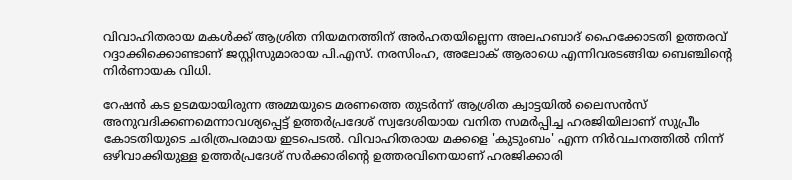വിവാഹിതരായ മകൾക്ക് ആശ്രിത നിയമനത്തിന് അർഹതയില്ലെന്ന അലഹബാദ് ഹൈക്കോടതി ഉത്തരവ് റദ്ദാക്കിക്കൊണ്ടാണ് ജസ്റ്റിസുമാരായ പി.എസ്. നരസിംഹ, അലോക് ആരാധെ എന്നിവരടങ്ങിയ ബെഞ്ചിന്റെ നിർണായക വിധി.

റേഷൻ കട ഉടമയായിരുന്ന അമ്മയുടെ മരണത്തെ തുടർന്ന് ആശ്രിത ക്വാട്ടയിൽ ലൈസൻസ് അനുവദിക്കണമെന്നാവശ്യപ്പെട്ട് ഉത്തർപ്രദേശ് സ്വദേശിയായ വനിത സമർപ്പിച്ച ഹരജിയിലാണ് സുപ്രീം കോടതിയുടെ ചരിത്രപരമായ ഇടപെടൽ. വിവാഹിതരായ മക്കളെ 'കുടുംബം' എന്ന നിർവചനത്തിൽ നിന്ന് ഒഴിവാക്കിയുള്ള ഉത്തർപ്രദേശ് സർക്കാരിന്റെ ഉത്തരവിനെയാണ് ഹരജിക്കാരി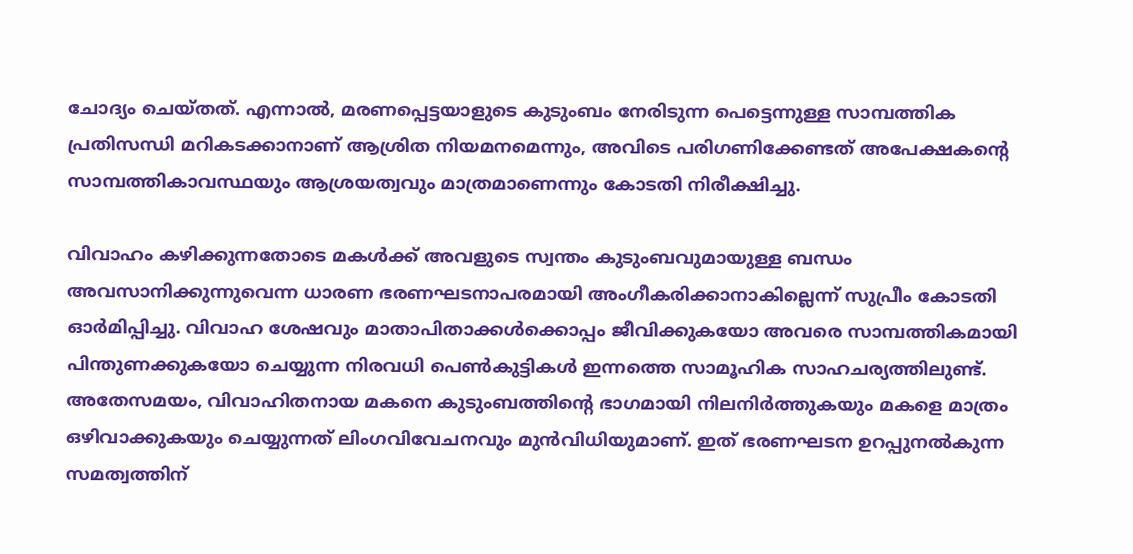ചോദ്യം ചെയ്തത്. എന്നാൽ, മരണപ്പെട്ടയാളുടെ കുടുംബം നേരിടുന്ന പെട്ടെന്നുള്ള സാമ്പത്തിക പ്രതിസന്ധി മറികടക്കാനാണ് ആശ്രിത നിയമനമെന്നും, അവിടെ പരിഗണിക്കേണ്ടത് അപേക്ഷകന്റെ സാമ്പത്തികാവസ്ഥയും ആശ്രയത്വവും മാത്രമാണെന്നും കോടതി നിരീക്ഷിച്ചു.

വിവാഹം കഴിക്കുന്നതോടെ മകൾക്ക് അവളുടെ സ്വന്തം കുടുംബവുമായുള്ള ബന്ധം അവസാനിക്കുന്നുവെന്ന ധാരണ ഭരണഘടനാപരമായി അംഗീകരിക്കാനാകില്ലെന്ന് സുപ്രീം കോടതി ഓർമിപ്പിച്ചു. വിവാഹ ശേഷവും മാതാപിതാക്കൾക്കൊപ്പം ജീവിക്കുകയോ അവരെ സാമ്പത്തികമായി പിന്തുണക്കുകയോ ചെയ്യുന്ന നിരവധി പെൺകുട്ടികൾ ഇന്നത്തെ സാമൂഹിക സാഹചര്യത്തിലുണ്ട്. അതേസമയം, വിവാഹിതനായ മകനെ കുടുംബത്തിന്റെ ഭാഗമായി നിലനിർത്തുകയും മകളെ മാത്രം ഒഴിവാക്കുകയും ചെയ്യുന്നത് ലിംഗവിവേചനവും മുൻവിധിയുമാണ്. ഇത് ഭരണഘടന ഉറപ്പുനൽകുന്ന സമത്വത്തിന്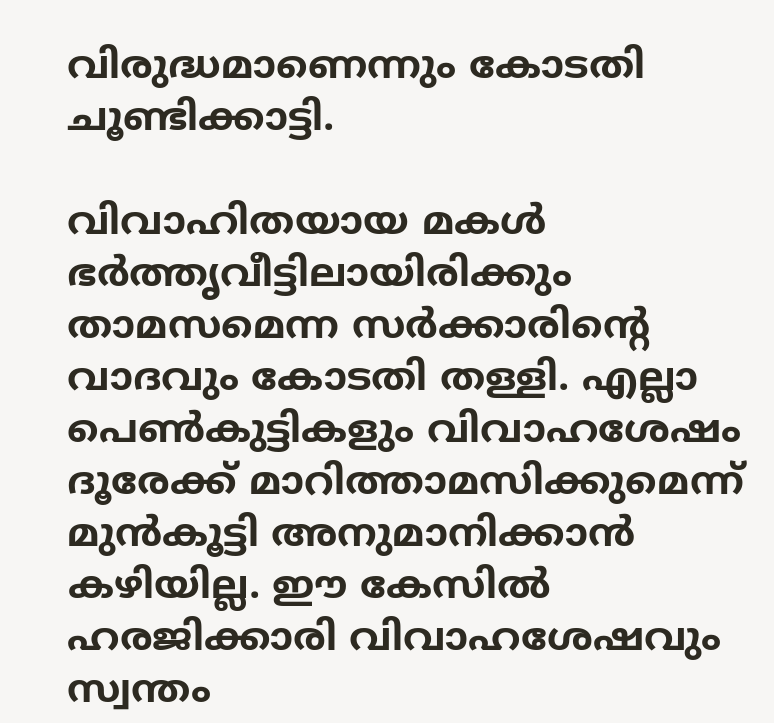വിരുദ്ധമാണെന്നും കോടതി ചൂണ്ടിക്കാട്ടി.

വിവാഹിതയായ മകൾ ഭർത്തൃവീട്ടിലായിരിക്കും താമസമെന്ന സർക്കാരിന്റെ വാദവും കോടതി തള്ളി. എല്ലാ പെൺകുട്ടികളും വിവാഹശേഷം ദൂരേക്ക് മാറിത്താമസിക്കുമെന്ന് മുൻകൂട്ടി അനുമാനിക്കാൻ കഴിയില്ല. ഈ കേസിൽ ഹരജിക്കാരി വിവാഹശേഷവും സ്വന്തം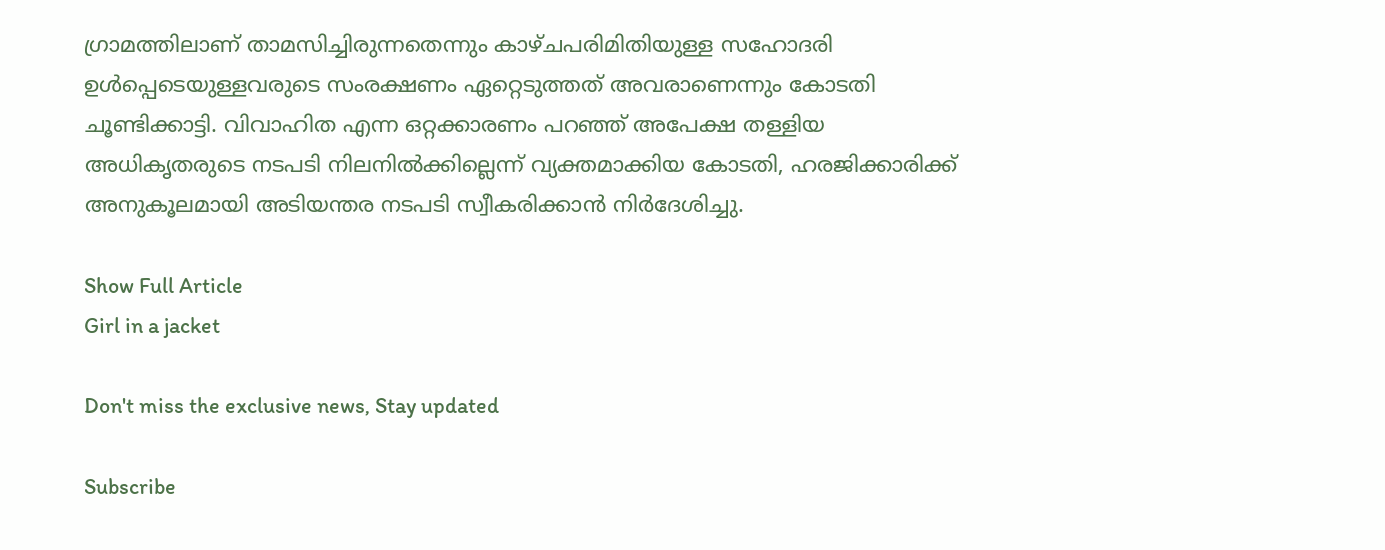ഗ്രാമത്തിലാണ് താമസിച്ചിരുന്നതെന്നും കാഴ്ചപരിമിതിയുള്ള സഹോദരി ഉൾപ്പെടെയുള്ളവരുടെ സംരക്ഷണം ഏറ്റെടുത്തത് അവരാണെന്നും കോടതി ചൂണ്ടിക്കാട്ടി. വിവാഹിത എന്ന ഒറ്റക്കാരണം പറഞ്ഞ് അപേക്ഷ തള്ളിയ അധികൃതരുടെ നടപടി നിലനിൽക്കില്ലെന്ന് വ്യക്തമാക്കിയ കോടതി, ഹരജിക്കാരിക്ക് അനുകൂലമായി അടിയന്തര നടപടി സ്വീകരിക്കാൻ നിർദേശിച്ചു.

Show Full Article
Girl in a jacket

Don't miss the exclusive news, Stay updated

Subscribe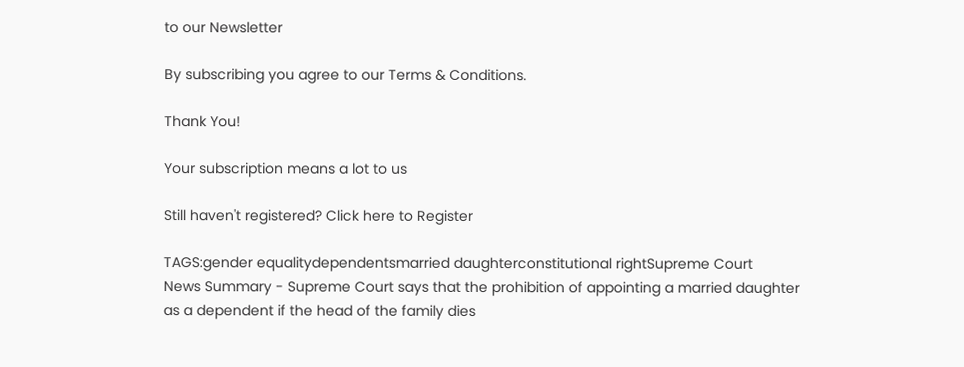to our Newsletter

By subscribing you agree to our Terms & Conditions.

Thank You!

Your subscription means a lot to us

Still haven't registered? Click here to Register

TAGS:gender equalitydependentsmarried daughterconstitutional rightSupreme Court
News Summary - Supreme Court says that the prohibition of appointing a married daughter as a dependent if the head of the family dies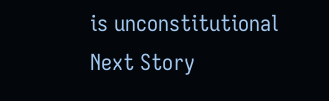is unconstitutional
Next Story